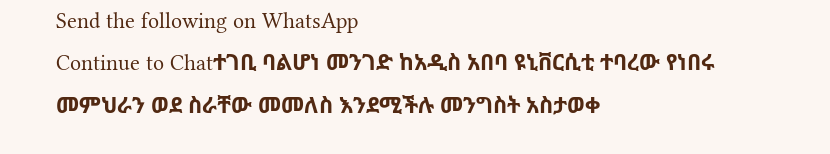Send the following on WhatsApp
Continue to Chatተገቢ ባልሆነ መንገድ ከአዲስ አበባ ዩኒቨርሲቲ ተባረው የነበሩ መምህራን ወደ ስራቸው መመለስ እንደሚችሉ መንግስት አስታወቀ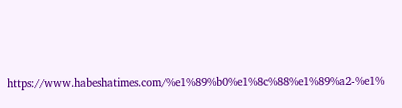https://www.habeshatimes.com/%e1%89%b0%e1%8c%88%e1%89%a2-%e1%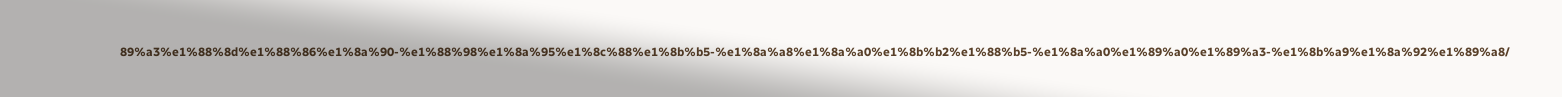89%a3%e1%88%8d%e1%88%86%e1%8a%90-%e1%88%98%e1%8a%95%e1%8c%88%e1%8b%b5-%e1%8a%a8%e1%8a%a0%e1%8b%b2%e1%88%b5-%e1%8a%a0%e1%89%a0%e1%89%a3-%e1%8b%a9%e1%8a%92%e1%89%a8/